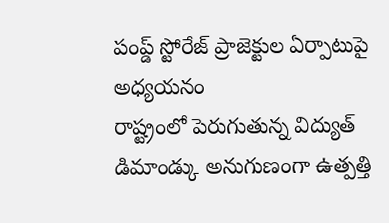పంప్డ్ స్టోరేజ్ ప్రాజెక్టుల ఏర్పాటుపై అధ్యయనం
రాష్ట్రంలో పెరుగుతున్న విద్యుత్ డిమాండ్కు అనుగుణంగా ఉత్పత్తి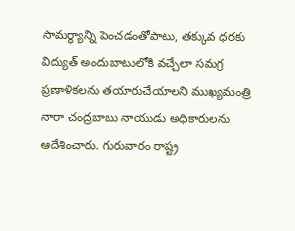సామర్థ్యాన్ని పెంచడంతోపాటు, తక్కువ ధరకు విద్యుత్ అందుబాటులోకి వచ్చేలా సమగ్ర ప్రణాళికలను తయారుచేయాలని ముఖ్యమంత్రి నారా చంద్రబాబు నాయుడు అధికారులను ఆదేశించారు. గురువారం రాష్ట్ర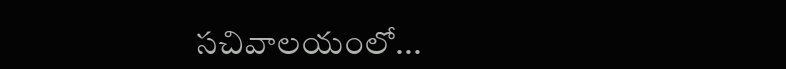సచివాలయంలో...